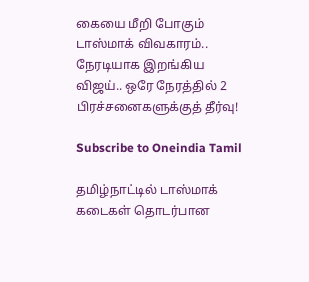கையை மீறி போகும் டாஸ்மாக் விவகாரம்.. நேரடியாக இறங்கிய விஜய்.. ஒரே நேரத்தில் 2 பிரச்சனைகளுக்குத் தீர்வு!

Subscribe to Oneindia Tamil

தமிழ்நாட்டில் டாஸ்மாக் கடைகள் தொடர்பான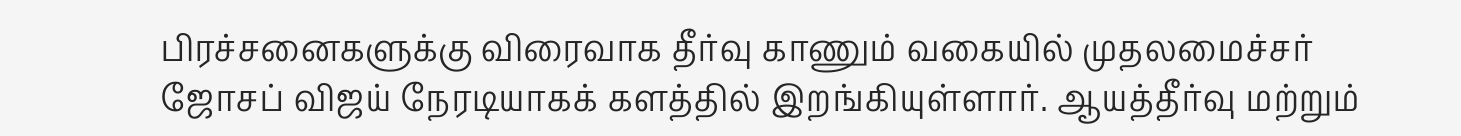பிரச்சனைகளுக்கு விரைவாக தீர்வு காணும் வகையில் முதலமைச்சர் ஜோசப் விஜய் நேரடியாகக் களத்தில் இறங்கியுள்ளார். ஆயத்தீர்வு மற்றும்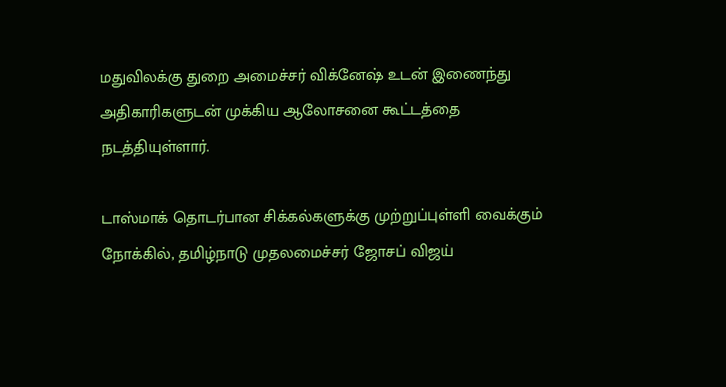மதுவிலக்கு துறை அமைச்சர் விக்னேஷ் உடன் இணைந்து அதிகாரிகளுடன் முக்கிய ஆலோசனை கூட்டத்தை நடத்தியுள்ளார்.

டாஸ்மாக் தொடர்பான சிக்கல்களுக்கு முற்றுப்புள்ளி வைக்கும் நோக்கில், தமிழ்நாடு முதலமைச்சர் ஜோசப் விஜய்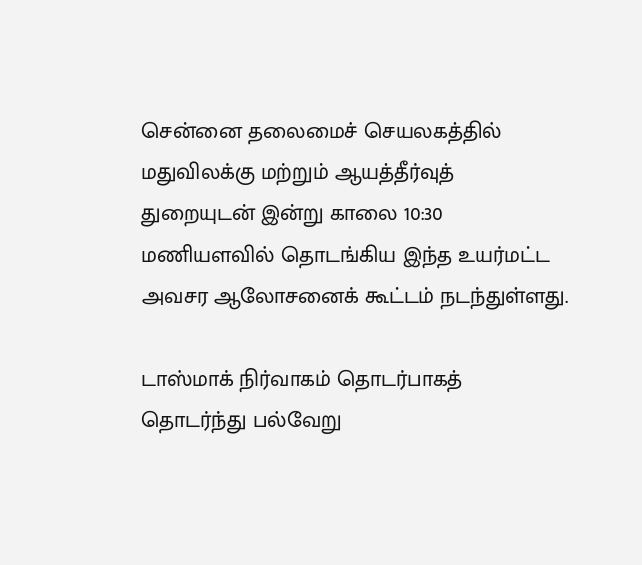சென்னை தலைமைச் செயலகத்தில் மதுவிலக்கு மற்றும் ஆயத்தீர்வுத் துறையுடன் இன்று காலை 10:30 மணியளவில் தொடங்கிய இந்த உயர்மட்ட அவசர ஆலோசனைக் கூட்டம் நடந்துள்ளது.

டாஸ்மாக் நிர்வாகம் தொடர்பாகத் தொடர்ந்து பல்வேறு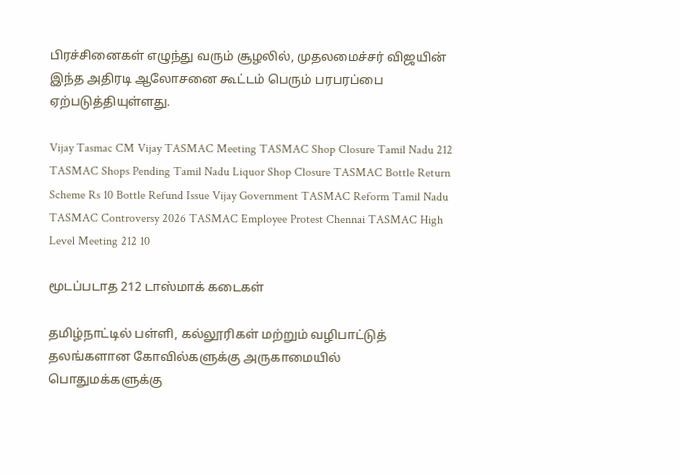பிரச்சினைகள் எழுந்து வரும் சூழலில், முதலமைச்சர் விஜயின் இந்த அதிரடி ஆலோசனை கூட்டம் பெரும் பரபரப்பை ஏற்படுத்தியுள்ளது.

Vijay Tasmac CM Vijay TASMAC Meeting TASMAC Shop Closure Tamil Nadu 212 TASMAC Shops Pending Tamil Nadu Liquor Shop Closure TASMAC Bottle Return Scheme Rs 10 Bottle Refund Issue Vijay Government TASMAC Reform Tamil Nadu TASMAC Controversy 2026 TASMAC Employee Protest Chennai TASMAC High Level Meeting 212 10

மூடப்படாத 212 டாஸ்மாக் கடைகள்

தமிழ்நாட்டில் பள்ளி, கல்லூரிகள் மற்றும் வழிபாட்டுத் தலங்களான கோவில்களுக்கு அருகாமையில் பொதுமக்களுக்கு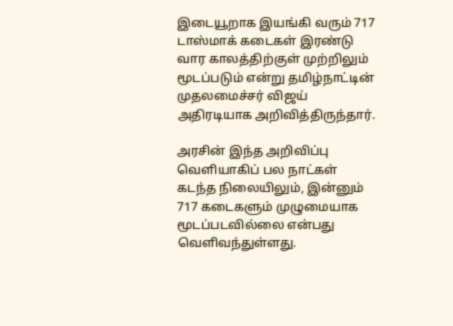இடையூறாக இயங்கி வரும் 717 டாஸ்மாக் கடைகள் இரண்டு வார காலத்திற்குள் முற்றிலும் மூடப்படும் என்று தமிழ்நாட்டின் முதலமைச்சர் விஜய் அதிரடியாக அறிவித்திருந்தார்.

அரசின் இந்த அறிவிப்பு வெளியாகிப் பல நாட்கள் கடந்த நிலையிலும், இன்னும் 717 கடைகளும் முழுமையாக மூடப்படவில்லை என்பது வெளிவந்துள்ளது.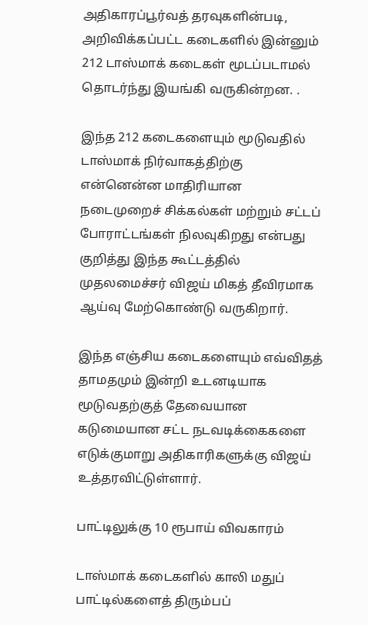அதிகாரப்பூர்வத் தரவுகளின்படி, அறிவிக்கப்பட்ட கடைகளில் இன்னும் 212 டாஸ்மாக் கடைகள் மூடப்படாமல் தொடர்ந்து இயங்கி வருகின்றன. .

இந்த 212 கடைகளையும் மூடுவதில் டாஸ்மாக் நிர்வாகத்திற்கு என்னென்ன மாதிரியான நடைமுறைச் சிக்கல்கள் மற்றும் சட்டப் போராட்டங்கள் நிலவுகிறது என்பது குறித்து இந்த கூட்டத்தில் முதலமைச்சர் விஜய் மிகத் தீவிரமாக ஆய்வு மேற்கொண்டு வருகிறார்.

இந்த எஞ்சிய கடைகளையும் எவ்விதத் தாமதமும் இன்றி உடனடியாக மூடுவதற்குத் தேவையான கடுமையான சட்ட நடவடிக்கைகளை எடுக்குமாறு அதிகாரிகளுக்கு விஜய் உத்தரவிட்டுள்ளார்.

பாட்டிலுக்கு 10 ரூபாய் விவகாரம்

டாஸ்மாக் கடைகளில் காலி மதுப் பாட்டில்களைத் திரும்பப்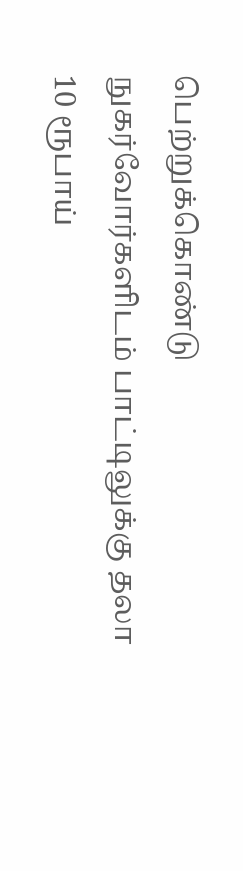பெற்றுக்கொண்டு நுகர்வோர்களிடம் பாட்டிலுக்கு தலா 10 ரூபாய்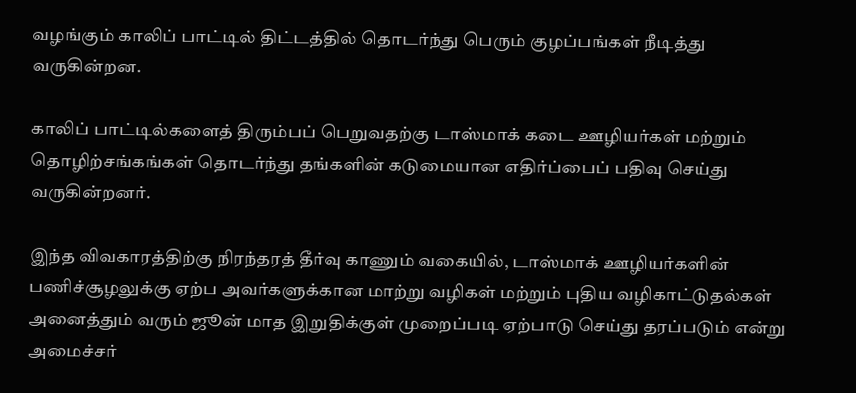வழங்கும் காலிப் பாட்டில் திட்டத்தில் தொடர்ந்து பெரும் குழப்பங்கள் நீடித்து வருகின்றன.

காலிப் பாட்டில்களைத் திரும்பப் பெறுவதற்கு டாஸ்மாக் கடை ஊழியர்கள் மற்றும் தொழிற்சங்கங்கள் தொடர்ந்து தங்களின் கடுமையான எதிர்ப்பைப் பதிவு செய்து வருகின்றனர்.

இந்த விவகாரத்திற்கு நிரந்தரத் தீர்வு காணும் வகையில், டாஸ்மாக் ஊழியர்களின் பணிச்சூழலுக்கு ஏற்ப அவர்களுக்கான மாற்று வழிகள் மற்றும் புதிய வழிகாட்டுதல்கள் அனைத்தும் வரும் ஜூன் மாத இறுதிக்குள் முறைப்படி ஏற்பாடு செய்து தரப்படும் என்று அமைச்சர்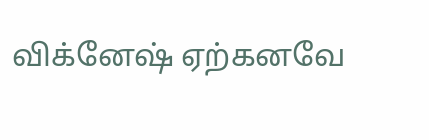விக்னேஷ் ஏற்கனவே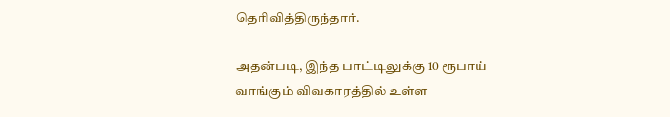தெரிவித்திருந்தார்.

அதன்படி, இந்த பாட்டிலுக்கு 10 ரூபாய் வாங்கும் விவகாரத்தில் உள்ள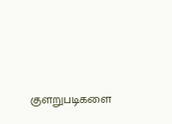குளறுபடிகளை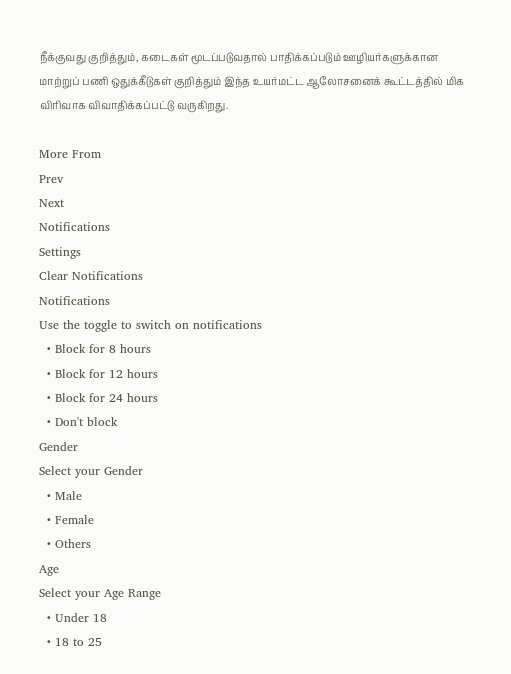நீக்குவது குறித்தும், கடைகள் மூடப்படுவதால் பாதிக்கப்படும் ஊழியர்களுக்கான மாற்றுப் பணி ஒதுக்கீடுகள் குறித்தும் இந்த உயர்மட்ட ஆலோசனைக் கூட்டத்தில் மிக விரிவாக விவாதிக்கப்பட்டு வருகிறது.

More From
Prev
Next
Notifications
Settings
Clear Notifications
Notifications
Use the toggle to switch on notifications
  • Block for 8 hours
  • Block for 12 hours
  • Block for 24 hours
  • Don't block
Gender
Select your Gender
  • Male
  • Female
  • Others
Age
Select your Age Range
  • Under 18
  • 18 to 25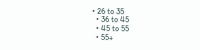• 26 to 35
  • 36 to 45
  • 45 to 55
  • 55+